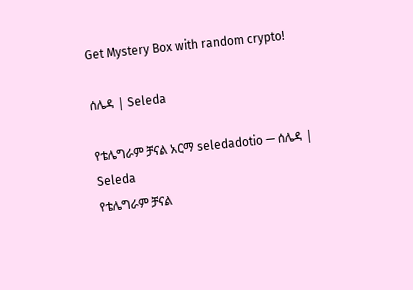Get Mystery Box with random crypto!

ሰሌዳ | Seleda

የቴሌግራም ቻናል አርማ seledadotio — ሰሌዳ | Seleda
የቴሌግራም ቻናል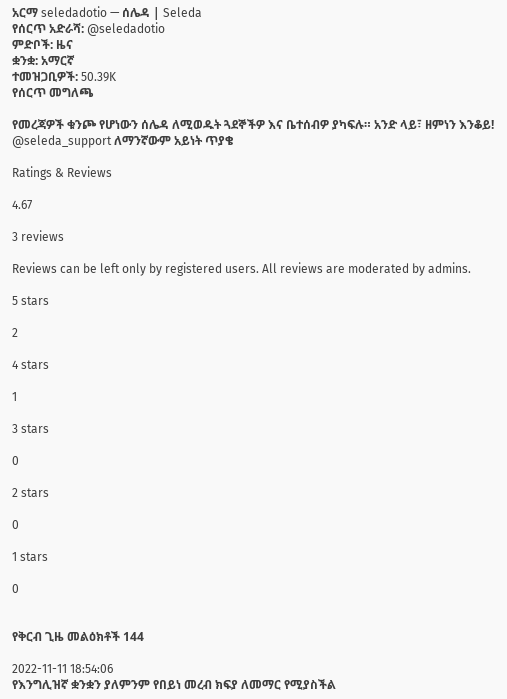አርማ seledadotio — ሰሌዳ | Seleda
የሰርጥ አድራሻ: @seledadotio
ምድቦች: ዜና
ቋንቋ: አማርኛ
ተመዝጋቢዎች: 50.39K
የሰርጥ መግለጫ

የመረጃዎች ቁንጮ የሆነውን ሰሌዳ ለሚወዱት ጓደኞችዎ እና ቤተሰብዎ ያካፍሉ። አንድ ላይ፣ ዘምነን እንቆይ!
@seleda_support ለማንኛውም አይነት ጥያቄ

Ratings & Reviews

4.67

3 reviews

Reviews can be left only by registered users. All reviews are moderated by admins.

5 stars

2

4 stars

1

3 stars

0

2 stars

0

1 stars

0


የቅርብ ጊዜ መልዕክቶች 144

2022-11-11 18:54:06
የእንግሊዝኛ ቋንቋን ያለምንም የበይነ መረብ ክፍያ ለመማር የሚያስችል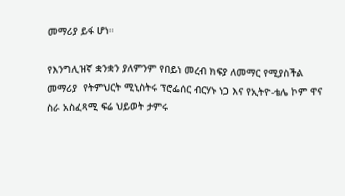መማሪያ ይፋ ሆነ።

የእንግሊዝኛ ቋንቋን ያለምንም የበይነ መረብ ክፍያ ለመማር የሚያስችል መማሪያ  የትምህርት ሚኒስትሩ ፕሮፌሰር ብርሃኑ ነጋ እና የኢትዮ-ቴሌ ኮም ዋና ስራ አስፈጻሚ ፍሬ ህይወት ታምሩ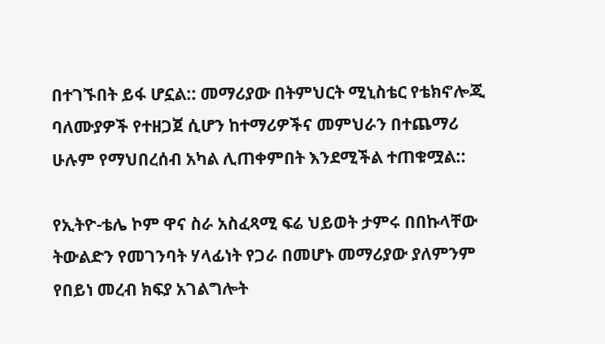በተገኙበት ይፋ ሆኗል:: መማሪያው በትምህርት ሚኒስቴር የቴክኖሎጂ ባለሙያዎች የተዘጋጀ ሲሆን ከተማሪዎችና መምህራን በተጨማሪ ሁሉም የማህበረሰብ አካል ሊጠቀምበት እንደሚችል ተጠቁሟል::

የኢትዮ-ቴሌ ኮም ዋና ስራ አስፈጻሚ ፍሬ ህይወት ታምሩ በበኩላቸው ትውልድን የመገንባት ሃላፊነት የጋራ በመሆኑ መማሪያው ያለምንም የበይነ መረብ ክፍያ አገልግሎት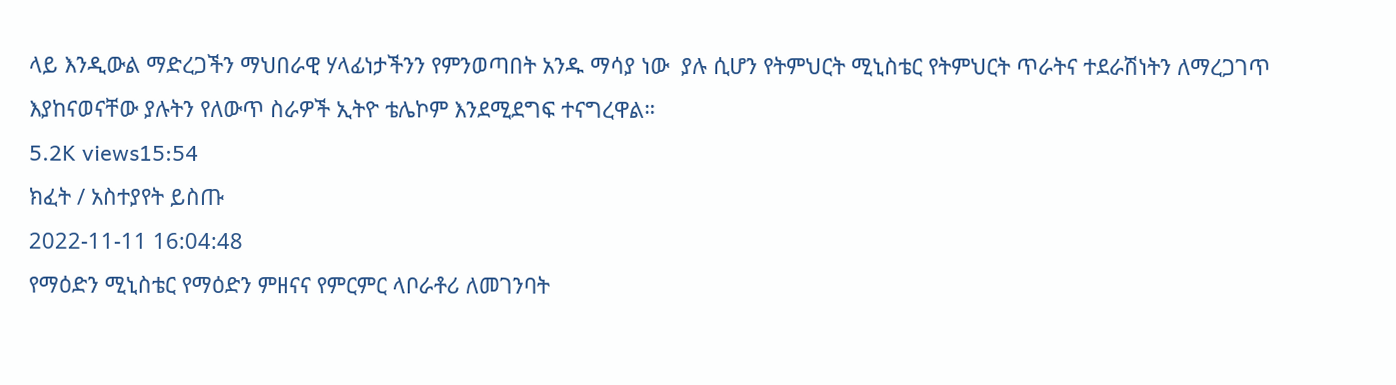ላይ እንዲውል ማድረጋችን ማህበራዊ ሃላፊነታችንን የምንወጣበት አንዱ ማሳያ ነው  ያሉ ሲሆን የትምህርት ሚኒስቴር የትምህርት ጥራትና ተደራሽነትን ለማረጋገጥ እያከናወናቸው ያሉትን የለውጥ ስራዎች ኢትዮ ቴሌኮም እንደሚደግፍ ተናግረዋል።
5.2K views15:54
ክፈት / አስተያየት ይስጡ
2022-11-11 16:04:48
የማዕድን ሚኒስቴር የማዕድን ምዘናና የምርምር ላቦራቶሪ ለመገንባት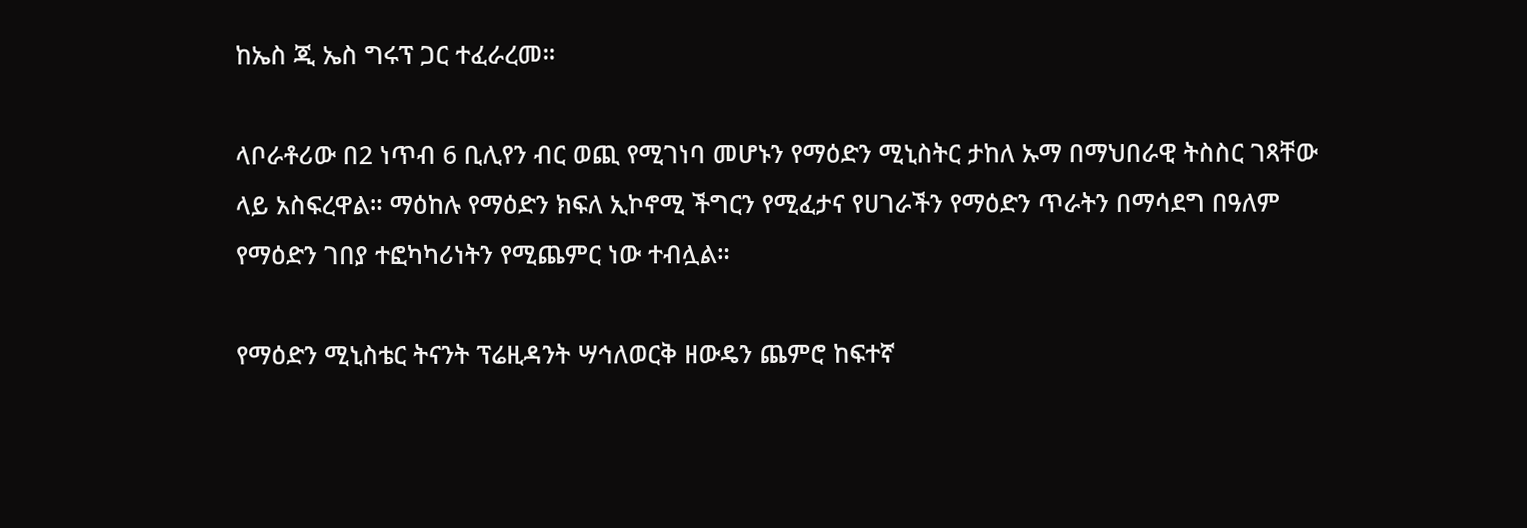ከኤስ ጂ ኤስ ግሩፕ ጋር ተፈራረመ።

ላቦራቶሪው በ2 ነጥብ 6 ቢሊየን ብር ወጪ የሚገነባ መሆኑን የማዕድን ሚኒስትር ታከለ ኡማ በማህበራዊ ትስስር ገጻቸው ላይ አስፍረዋል። ማዕከሉ የማዕድን ክፍለ ኢኮኖሚ ችግርን የሚፈታና የሀገራችን የማዕድን ጥራትን በማሳደግ በዓለም የማዕድን ገበያ ተፎካካሪነትን የሚጨምር ነው ተብሏል።

የማዕድን ሚኒስቴር ትናንት ፕሬዚዳንት ሣኅለወርቅ ዘውዴን ጨምሮ ከፍተኛ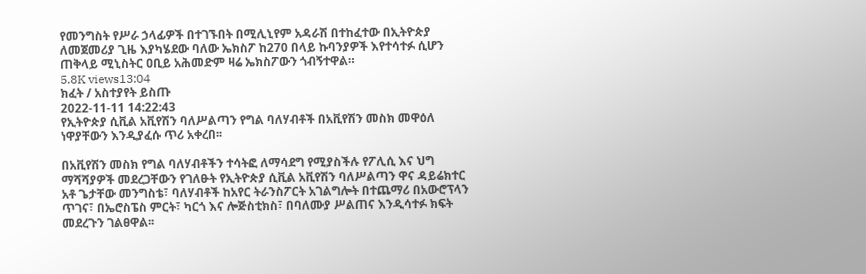የመንግስት የሥራ ኃላፊዎች በተገኙበት በሚሊኒየም አዳራሽ በተከፈተው በኢትዮጵያ ለመጀመሪያ ጊዜ እያካሄደው ባለው ኤክስፖ ከ270 በላይ ኩባንያዎች እየተሳተፉ ሲሆን ጠቅላይ ሚኒስትር ዐቢይ አሕመድም ዛሬ ኤክስፖውን ጎብኝተዋል።
5.8K views13:04
ክፈት / አስተያየት ይስጡ
2022-11-11 14:22:43
የኢትዮጵያ ሲቪል አቪየሽን ባለሥልጣን የግል ባለሃብቶች በአቪየሽን መስክ መዋዕለ ነዋያቸውን እንዲያፈሱ ጥሪ አቀረበ፡፡

በአቪየሽን መስክ የግል ባለሃብቶችን ተሳትፎ ለማሳደግ የሚያስችሉ የፖሊሲ እና ህግ ማሻሻያዎች መደረጋቸውን የገለፁት የኢትዮጵያ ሲቪል አቪየሽን ባለሥልጣን ዋና ዳይሬክተር አቶ ጌታቸው መንግስቴ፣ ባለሃብቶች ከአየር ትራንስፖርት አገልግሎት በተጨማሪ በአውሮፕላን ጥገና፣ በኤሮስፔስ ምርት፣ ካርጎ እና ሎጅስቲክስ፣ በባለሙያ ሥልጠና እንዲሳተፉ ክፍት መደረጉን ገልፀዋል፡፡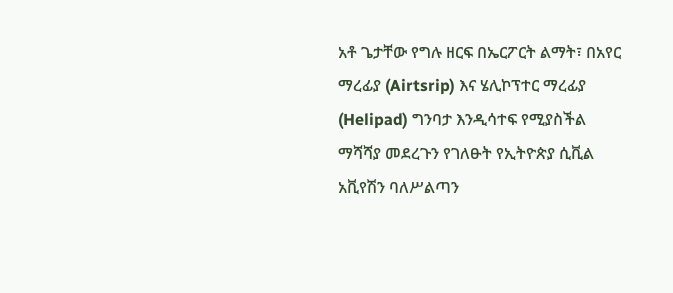አቶ ጌታቸው የግሉ ዘርፍ በኤርፖርት ልማት፣ በአየር ማረፊያ (Airtsrip) እና ሄሊኮፕተር ማረፊያ (Helipad) ግንባታ እንዲሳተፍ የሚያስችል ማሻሻያ መደረጉን የገለፁት የኢትዮጵያ ሲቪል አቪየሽን ባለሥልጣን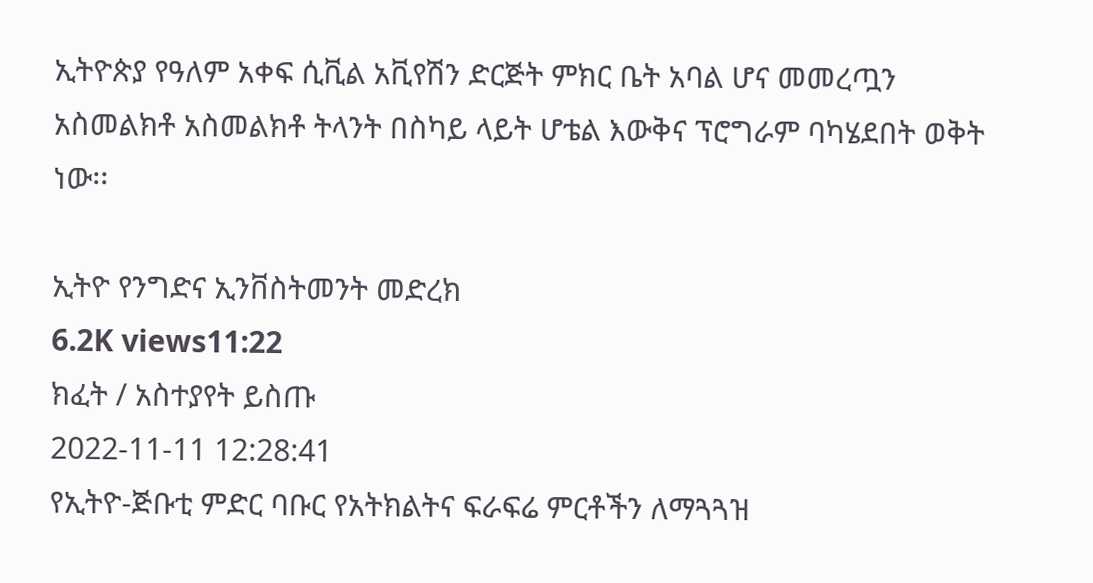ኢትዮጵያ የዓለም አቀፍ ሲቪል አቪየሽን ድርጅት ምክር ቤት አባል ሆና መመረጧን አስመልክቶ አስመልክቶ ትላንት በስካይ ላይት ሆቴል እውቅና ፕሮግራም ባካሄደበት ወቅት ነው፡፡

ኢትዮ የንግድና ኢንቨስትመንት መድረክ
6.2K views11:22
ክፈት / አስተያየት ይስጡ
2022-11-11 12:28:41
የኢትዮ-ጅቡቲ ምድር ባቡር የአትክልትና ፍራፍሬ ምርቶችን ለማጓጓዝ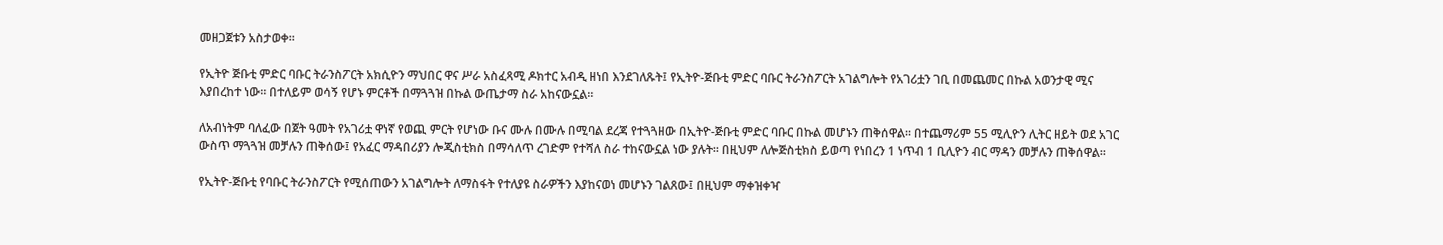መዘጋጀቱን አስታወቀ።

የኢትዮ ጅቡቲ ምድር ባቡር ትራንስፖርት አክሲዮን ማህበር ዋና ሥራ አስፈጻሚ ዶክተር አብዲ ዘነበ እንደገለጹት፤ የኢትዮ-ጅቡቲ ምድር ባቡር ትራንስፖርት አገልግሎት የአገሪቷን ገቢ በመጨመር በኩል አወንታዊ ሚና እያበረከተ ነው። በተለይም ወሳኝ የሆኑ ምርቶች በማጓጓዝ በኩል ውጤታማ ስራ አከናውኗል።

ለአብነትም ባለፈው በጀት ዓመት የአገሪቷ ዋነኛ የወጪ ምርት የሆነው ቡና ሙሉ በሙሉ በሚባል ደረጃ የተጓጓዘው በኢትዮ-ጅቡቲ ምድር ባቡር በኩል መሆኑን ጠቅሰዋል። በተጨማሪም 55 ሚሊዮን ሊትር ዘይት ወደ አገር ውስጥ ማጓጓዝ መቻሉን ጠቅሰው፤ የአፈር ማዳበሪያን ሎጂስቲክስ በማሳለጥ ረገድም የተሻለ ስራ ተከናውኗል ነው ያሉት። በዚህም ለሎጅስቲክስ ይወጣ የነበረን 1 ነጥብ 1 ቢሊዮን ብር ማዳን መቻሉን ጠቅሰዋል።

የኢትዮ-ጅቡቲ የባቡር ትራንስፖርት የሚሰጠውን አገልግሎት ለማስፋት የተለያዩ ስራዎችን እያከናወነ መሆኑን ገልጸው፤ በዚህም ማቀዝቀዣ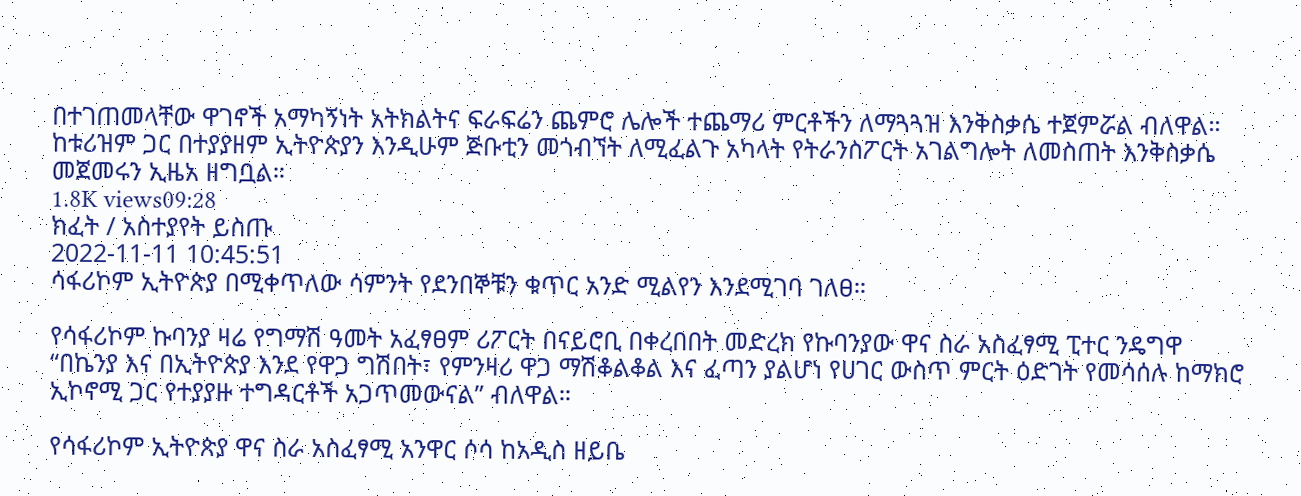በተገጠመላቸው ዋገኖች አማካኝነት አትክልትና ፍራፍሬን ጨምሮ ሌሎች ተጨማሪ ምርቶችን ለማጓጓዝ እንቅስቃሴ ተጀምሯል ብለዋል። ከቱሪዝም ጋር በተያያዘም ኢትዮጵያን እንዲሁም ጅቡቲን መጎብኘት ለሚፈልጉ አካላት የትራንስፖርት አገልግሎት ለመስጠት እንቅስቃሴ መጀመሩን ኢዜአ ዘግቧል።
1.8K views09:28
ክፈት / አስተያየት ይስጡ
2022-11-11 10:45:51
ሳፋሪኮም ኢትዮጵያ በሚቀጥለው ሳምንት የደንበኞቹን ቁጥር አንድ ሚልየን እንደሚገባ ገለፀ።

የሳፋሪኮም ኩባንያ ዛሬ የግማሽ ዓመት አፈፃፀም ሪፖርት በናይሮቢ በቀረበበት መድረክ የኩባንያው ዋና ስራ አስፈፃሚ ፒተር ንዴግዋ “በኬንያ እና በኢትዮጵያ እንደ የዋጋ ግሽበት፣ የምንዛሪ ዋጋ ማሽቆልቆል እና ፈጣን ያልሆነ የሀገር ውስጥ ምርት ዕድገት የመሳሰሉ ከማክሮ ኢኮኖሚ ጋር የተያያዙ ተግዳርቶች አጋጥመውናል” ብለዋል።

የሳፋሪኮም ኢትዮጵያ ዋና ስራ አስፈፃሚ አንዋር ሶሳ ከአዲስ ዘይቤ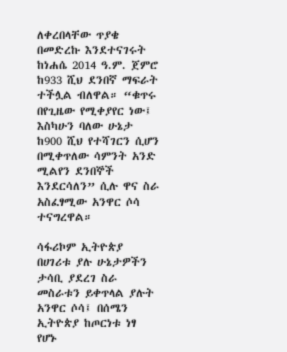ለቀረበላቸው ጥያቄ በመድረኩ እንደተናገሩት ከነሐሴ 2014 ዓ.ም. ጀምሮ ከ933 ሺህ ደንበኛ ማፍራት ተችሏል ብለዋል። “ቁጥሩ በየጊዜው የሚቀያየር ነው፤ እስካሁን ባለው ሁኔታ ከ900 ሺህ የተሻገርን ሲሆን በሚቀጥለው ሳምንት አንድ ሚልየን ደንበኞች እንደርሳለን” ሲሉ ዋና ስራ አስፈፃሚው አንዋር ሶሳ ተናግረዋል።

ሳፋሪኮም ኢትዮጵያ በሀገሪቱ ያሉ ሁኔታዎችን ታሳቢ ያደረገ ስራ መስራቱን ይቀጥላል ያሉት አንዋር ሶሳ፤ በሰሜን ኢትዮጵያ ከጦርነቱ ነፃ የሆኑ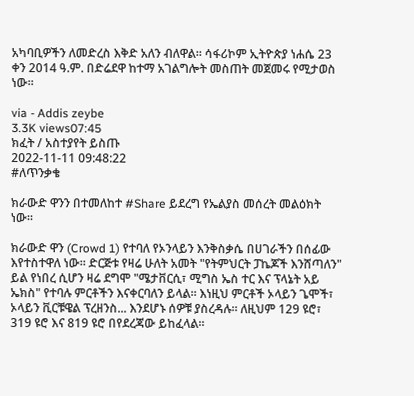አካባቢዎችን ለመድረስ እቅድ አለን ብለዋል። ሳፋሪኮም ኢትዮጵያ ነሐሴ 23 ቀን 2014 ዓ.ም. በድሬደዋ ከተማ አገልግሎት መስጠት መጀመሩ የሚታወስ ነው።

via - Addis zeybe
3.3K views07:45
ክፈት / አስተያየት ይስጡ
2022-11-11 09:48:22
#ለጥንቃቄ

ክራውድ ዋንን በተመለከተ #Share ይደረግ የኤልያስ መሰረት መልዕክት ነው።

ክራውድ ዋን (Crowd 1) የተባለ የኦንላይን እንቅስቃሴ በሀገራችን በሰፊው እየተስተዋለ ነው። ድርጅቱ የዛሬ ሁለት አመት "የትምህርት ፓኬጆች እንሸጣለን" ይል የነበረ ሲሆን ዛሬ ደግሞ "ሜታቨርሲ፣ ሚግስ ኤስ ተር እና ፕላኔት አይ ኤክስ" የተባሉ ምርቶችን እናቀርባለን ይላል። እነዚህ ምርቶች ኦላይን ጌሞች፣ ኦላይን ቪርቹዌል ፕረዘንስ... እንደሆኑ ሰዎቹ ያስረዳሉ። ለዚህም 129 ዩሮ፣ 319 ዩሮ እና 819 ዩሮ በየደረጃው ይከፈላል።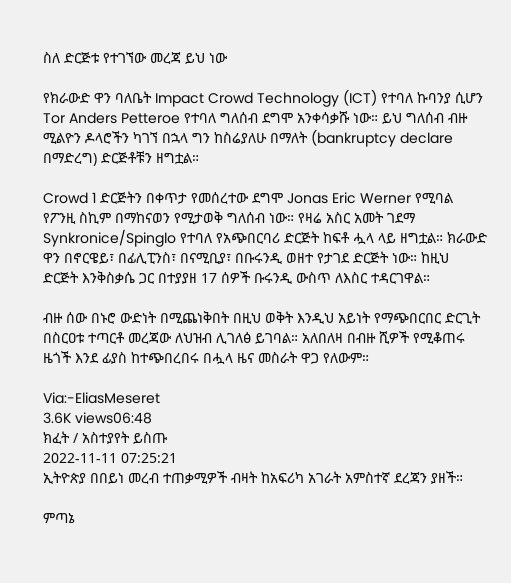ስለ ድርጅቱ የተገኘው መረጃ ይህ ነው

የክራውድ ዋን ባለቤት Impact Crowd Technology (ICT) የተባለ ኩባንያ ሲሆን Tor Anders Petteroe የተባለ ግለሰብ ደግሞ አንቀሳቃሹ ነው። ይህ ግለሰብ ብዙ ሚልዮን ዶላሮችን ካገኘ በኋላ ግን ከስሬያለሁ በማለት (bankruptcy declare በማድረግ) ድርጅቶቹን ዘግቷል።

Crowd 1 ድርጅትን በቀጥታ የመሰረተው ደግሞ Jonas Eric Werner የሚባል የፖንዚ ስኪም በማከናወን የሚታወቅ ግለሰብ ነው። የዛሬ አስር አመት ገደማ Synkronice/Spinglo የተባለ የአጭበርባሪ ድርጅት ከፍቶ ሗላ ላይ ዘግቷል። ክራውድ ዋን በኖርዌይ፣ በፊሊፒንስ፣ በናሚቢያ፣ በቡሩንዲ ወዘተ የታገደ ድርጅት ነው። ከዚህ ድርጅት እንቅስቃሴ ጋር በተያያዘ 17 ሰዎች ቡሩንዲ ውስጥ ለእስር ተዳርገዋል።

ብዙ ሰው በኑሮ ውድነት በሚጨነቅበት በዚህ ወቅት እንዲህ አይነት የማጭበርበር ድርጊት በስርዐቱ ተጣርቶ መረጃው ለህዝብ ሊገለፅ ይገባል። አለበለዛ በብዙ ሺዎች የሚቆጠሩ ዜጎች እንደ ፊያስ ከተጭበረበሩ በሗላ ዜና መስራት ዋጋ የለውም።

Via:-EliasMeseret
3.6K views06:48
ክፈት / አስተያየት ይስጡ
2022-11-11 07:25:21
ኢትዮጵያ በበይነ መረብ ተጠቃሚዎች ብዛት ከአፍሪካ አገራት አምስተኛ ደረጃን ያዘች።

ምጣኔ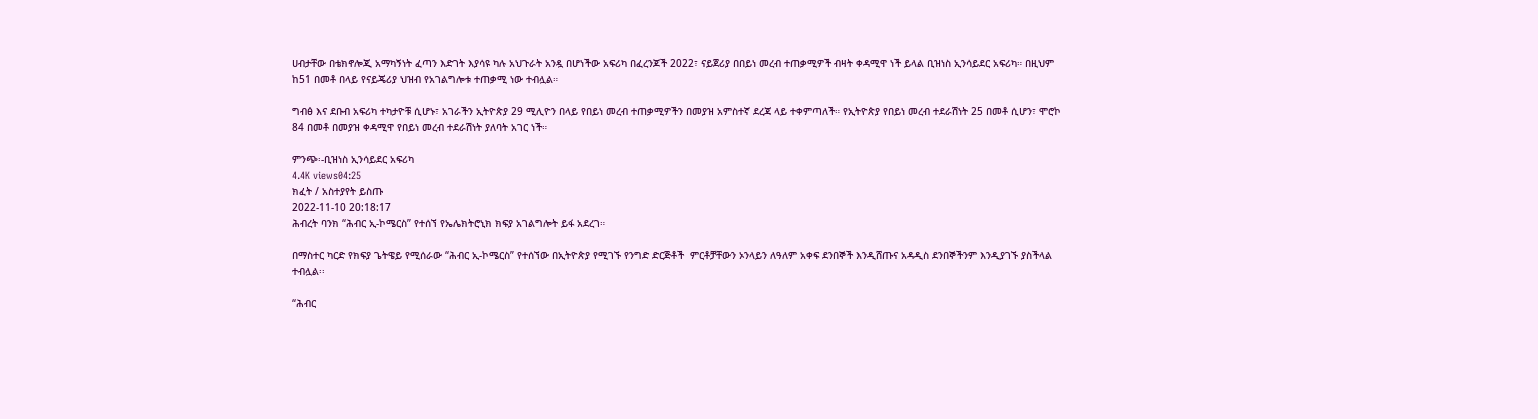ሀብታቸው በቴክኖሎጂ አማካኝነት ፈጣን እድገት እያሳዩ ካሉ አህጉራት አንዷ በሆነችው አፍሪካ በፈረንጆች 2022፣ ናይጀሪያ በበይነ መረብ ተጠቃሚዎች ብዛት ቀዳሚዋ ነች ይላል ቢዝነስ ኢንሳይደር አፍሪካ። በዚህም ከ51 በመቶ በላይ የናይጄሪያ ህዝብ የአገልግሎቱ ተጠቃሚ ነው ተብሏል።

ግብፅ እና ደቡብ አፍሪካ ተካታዮቹ ሲሆኑ፣ አገራችን ኢትዮጵያ 29 ሚሊዮን በላይ የበይነ መረብ ተጠቃሚዎችን በመያዝ አምስተኛ ደረጃ ላይ ተቀምጣለች። የኢትዮጵያ የበይነ መረብ ተደራሽነት 25 በመቶ ሲሆን፣ ሞሮኮ 84 በመቶ በመያዝ ቀዳሚዋ የበይነ መረብ ተደራሽነት ያለባት አገር ነች።

ምንጭ፡-ቢዝነስ ኢንሳይደር አፍሪካ
4.4K views04:25
ክፈት / አስተያየት ይስጡ
2022-11-10 20:18:17
ሕብረት ባንክ “ሕብር ኢ-ኮሜርስ” የተሰኘ የኤሌክትሮኒክ ክፍያ አገልግሎት ይፋ አደረገ።

በማስተር ካርድ የክፍያ ጌትዌይ የሚሰራው “ሕብር ኢ-ኮሜርስ” የተሰኘው በኢትዮጵያ የሚገኙ የንግድ ድርጅቶች  ምርቶቻቸውን ኦንላይን ለዓለም አቀፍ ደንበኞች እንዲሸጡና አዳዲስ ደንበኞችንም እንዲያገኙ ያስችላል ተብሏል፡፡

“ሕብር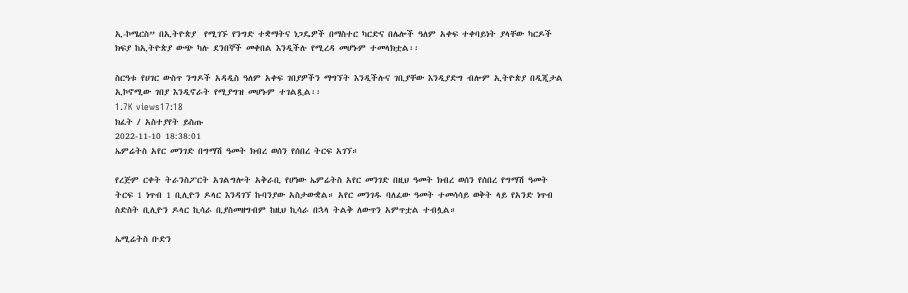ኢ-ኮሜርስ” በኢትዮጵያ  የሚገኙ የንግድ ተቋማትና ነጋዴዎች በማስተር ካርድና በሌሎች ዓለም አቀፍ ተቀባይነት ያላቸው ካርዶች ክፍያ ከኢትዮጵያ ውጭ ካሉ ደንበኞች መቀበል እንዲችሉ የሚረዳ መሆኑም ተመላክቷል፡፡

ስርዓቱ የሀገር ውስጥ ንግዶች አዳዲስ ዓለም አቀፍ ገበያዎችን ማግኘት እንዲችሉና ገቢያቸው እንዲያድግ ብሎም ኢትዮጵያ በዲጂታል ኢኮኖሚው ገበያ እንዲኖራት የሚያግዝ መሆኑም ተገልጿል፡፡
1.7K views17:18
ክፈት / አስተያየት ይስጡ
2022-11-10 18:38:01
ኤምሬትስ አየር መንገድ በግማሽ ዓመት ክብረ ወሰን የሰበረ ትርፍ አገኘ።

የረጅም ርቀት ትራንስፖርት አገልግሎት አቅራቢ የሆነው ኤምሬትስ አየር መንገድ በዚህ ዓመት ክብረ ወሰን የሰበረ የግማሽ ዓመት ትርፍ 1 ነጥብ 1 ቢሊዮን ዶላር እንዳገኘ ኩባንያው አስታውቋል። አየር መንገዱ ባለፈው ዓመት ተመሳሳይ ወቅት ላይ የአንድ ነጥብ ስድስት ቢሊዮን ዶላር ኪሳራ ቢያስመዘግብም ከዚህ ኪሳራ በኋላ ትልቅ ለውጥን አምጥቷል ተብሏል።

ኤሚሬትስ ቡድን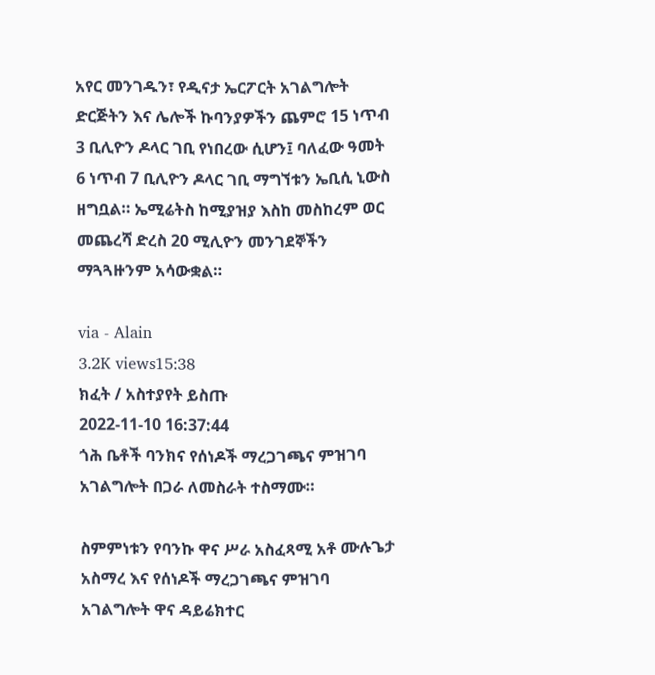አየር መንገዱን፣ የዲናታ ኤርፖርት አገልግሎት ድርጅትን እና ሌሎች ኩባንያዎችን ጨምሮ 15 ነጥብ 3 ቢሊዮን ዶላር ገቢ የነበረው ሲሆን፤ ባለፈው ዓመት 6 ነጥብ 7 ቢሊዮን ዶላር ገቢ ማግኘቱን ኤቢሲ ኒውስ ዘግቧል። ኤሚሬትስ ከሚያዝያ እስከ መስከረም ወር መጨረሻ ድረስ 20 ሚሊዮን መንገደኞችን ማጓጓዙንም አሳውቋል።

via - Alain
3.2K views15:38
ክፈት / አስተያየት ይስጡ
2022-11-10 16:37:44
ጎሕ ቤቶች ባንክና የሰነዶች ማረጋገጫና ምዝገባ አገልግሎት በጋራ ለመስራት ተስማሙ።

ስምምነቱን የባንኩ ዋና ሥራ አስፈጻሚ አቶ ሙሉጌታ አስማረ እና የሰነዶች ማረጋገጫና ምዝገባ አገልግሎት ዋና ዳይሬክተር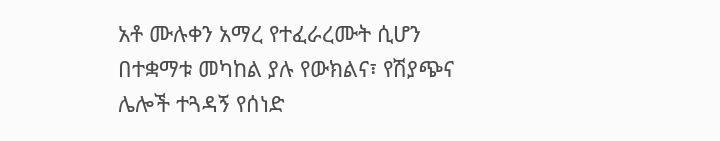አቶ ሙሉቀን አማረ የተፈራረሙት ሲሆን በተቋማቱ መካከል ያሉ የውክልና፣ የሽያጭና ሌሎች ተጓዳኝ የሰነድ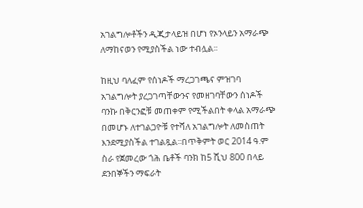አገልግሎቶችን ዲጂታላይዝ በሆነ የኦንላይን አማራጭ ለማከናወን የሚያስችል ነው ተብሏል፡፡

ከዚህ ባለፈም የሰነዶች ማረጋገጫና ምዝገባ አገልግሎት ያረጋገጣቸውንና የመዘገባቸውን ሰነዶች ባንኩ በቅርንፎቹ መጠቀም የሚችልበት ቀላል አማራጭ በመሆኑ ለተገልጋዮቹ የተሻለ አገልግሎት ለመስጠት እንደሚያስችል ተገልጿል፡፡በጥቅምት ወር 2014 ዓ.ም ስራ የጀመረው ጎሕ ቤቶች ባንክ ከ5 ሺህ 800 በላይ ደንበኞችን ማፍራት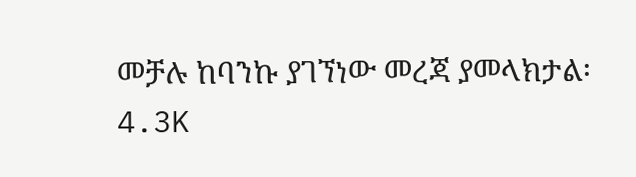መቻሉ ከባንኩ ያገኘነው መረጃ ያመላክታል፡
4.3K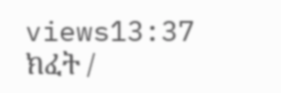views13:37
ክፈት /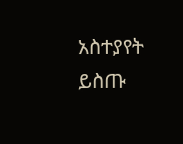አስተያየት ይስጡ